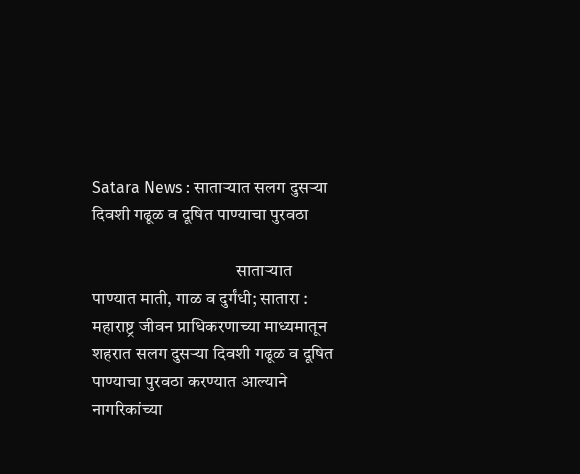Satara News : साताऱ्यात सलग दुसऱ्या दिवशी गढूळ व दूषित पाण्याचा पुरवठा

                                         साताऱ्यात पाण्यात माती, गाळ व दुर्गंधी; सातारा : महाराष्ट्र जीवन प्राधिकरणाच्या माध्यमातून शहरात सलग दुसऱ्या दिवशी गढूळ व दूषित पाण्याचा पुरवठा करण्यात आल्याने नागरिकांच्या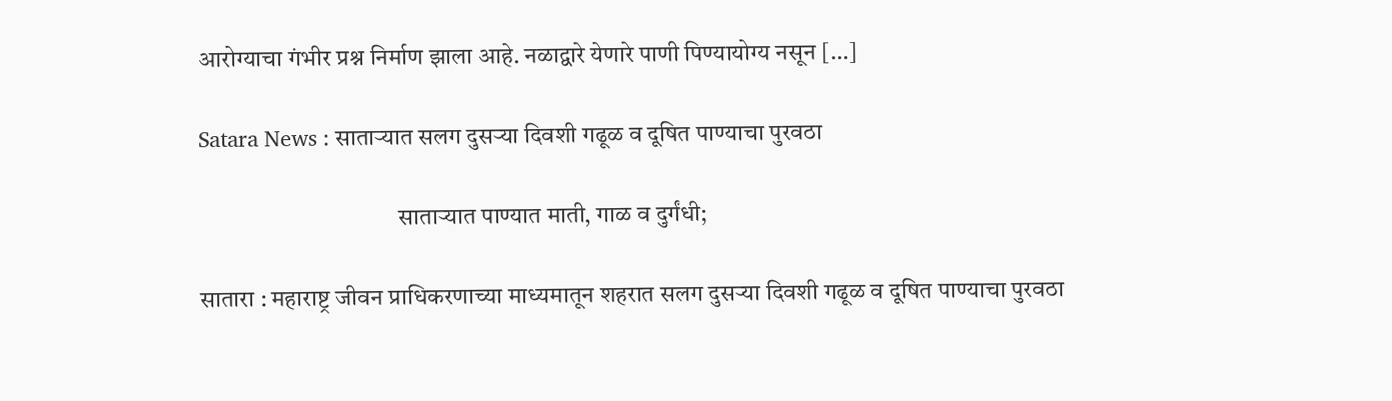आरोग्याचा गंभीर प्रश्न निर्माण झाला आहे. नळाद्वारे येणारे पाणी पिण्यायोग्य नसून […]

Satara News : साताऱ्यात सलग दुसऱ्या दिवशी गढूळ व दूषित पाण्याचा पुरवठा

                                         साताऱ्यात पाण्यात माती, गाळ व दुर्गंधी;

सातारा : महाराष्ट्र जीवन प्राधिकरणाच्या माध्यमातून शहरात सलग दुसऱ्या दिवशी गढूळ व दूषित पाण्याचा पुरवठा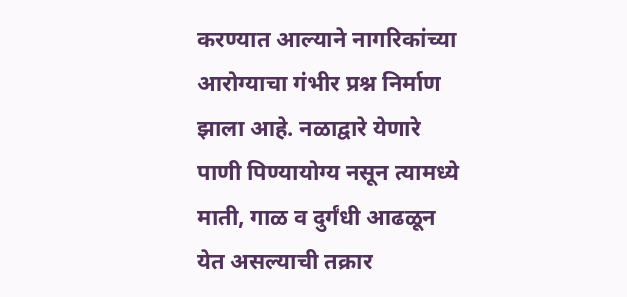करण्यात आल्याने नागरिकांच्या आरोग्याचा गंभीर प्रश्न निर्माण झाला आहे. नळाद्वारे येणारे पाणी पिण्यायोग्य नसून त्यामध्ये माती, गाळ व दुर्गंधी आढळून येत असल्याची तक्रार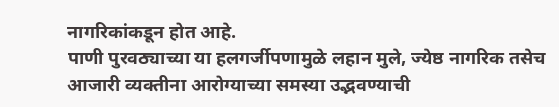नागरिकांकडून होत आहे.
पाणी पुरवठ्याच्या या हलगर्जीपणामुळे लहान मुले, ज्येष्ठ नागरिक तसेच आजारी व्यक्तीना आरोग्याच्या समस्या उद्भवण्याची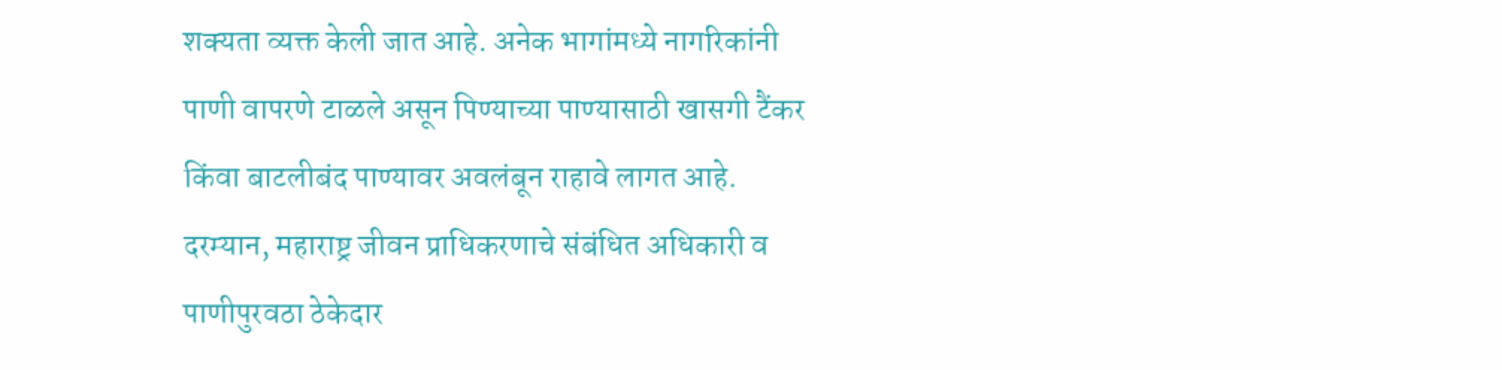शक्यता व्यक्त केली जात आहे. अनेक भागांमध्ये नागरिकांनी पाणी वापरणे टाळले असून पिण्याच्या पाण्यासाठी खासगी टैंकर किंवा बाटलीबंद पाण्यावर अवलंबून राहावे लागत आहे.
दरम्यान, महाराष्ट्र जीवन प्राधिकरणाचे संबंधित अधिकारी व पाणीपुरवठा ठेकेदार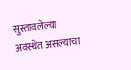सुस्तावलेल्या अवस्थेत असल्याचा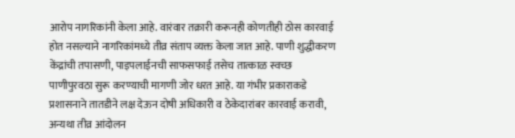आरोप नागरिकांनी केला आहे. वारंवार तक्रारी करूनही कोणतीही ठोस कारवाई होत नसल्याने नागरिकांमध्ये तीव्र संताप व्यक्त केला जात आहे. पाणी शुद्धीकरण केंद्रांची तपासणी, पाइपलाईनची साफसफाई तसेच तात्काळ स्वच्छ पाणीपुरवठा सुरू करण्याची मागणी जोर धरत आहे. या गंभीर प्रकाराकडे प्रशासनाने तातडीने लक्ष देऊन दोषी अधिकारी व ठेकेदारांबर कारवाई करावी, अन्यथा तीव्र आंदोलन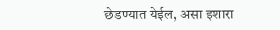छेडण्यात येईल, असा इशारा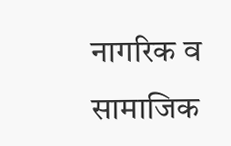नागरिक व सामाजिक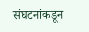संघटनांकडून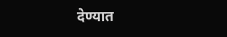देण्यात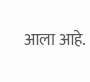आला आहे.